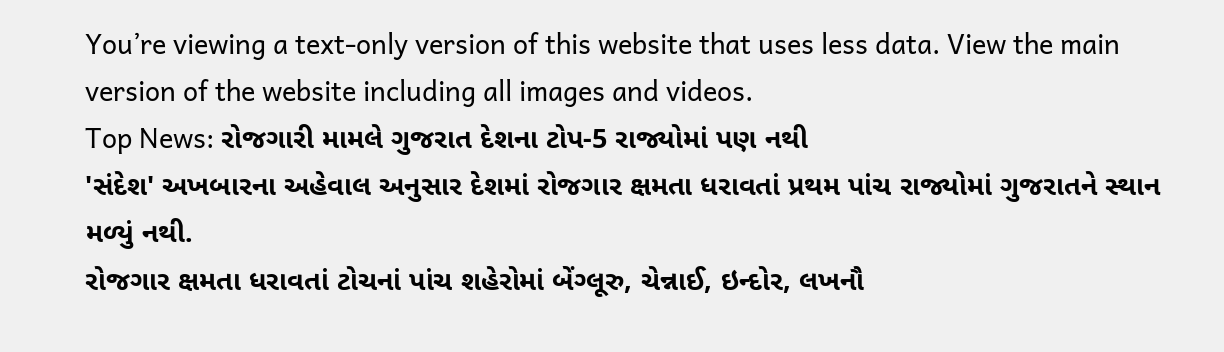You’re viewing a text-only version of this website that uses less data. View the main version of the website including all images and videos.
Top News: રોજગારી મામલે ગુજરાત દેશના ટોપ-5 રાજ્યોમાં પણ નથી
'સંદેશ' અખબારના અહેવાલ અનુસાર દેશમાં રોજગાર ક્ષમતા ધરાવતાં પ્રથમ પાંચ રાજ્યોમાં ગુજરાતને સ્થાન મળ્યું નથી.
રોજગાર ક્ષમતા ધરાવતાં ટોચનાં પાંચ શહેરોમાં બેંગ્લૂરુ, ચેન્નાઈ, ઇન્દોર, લખનૌ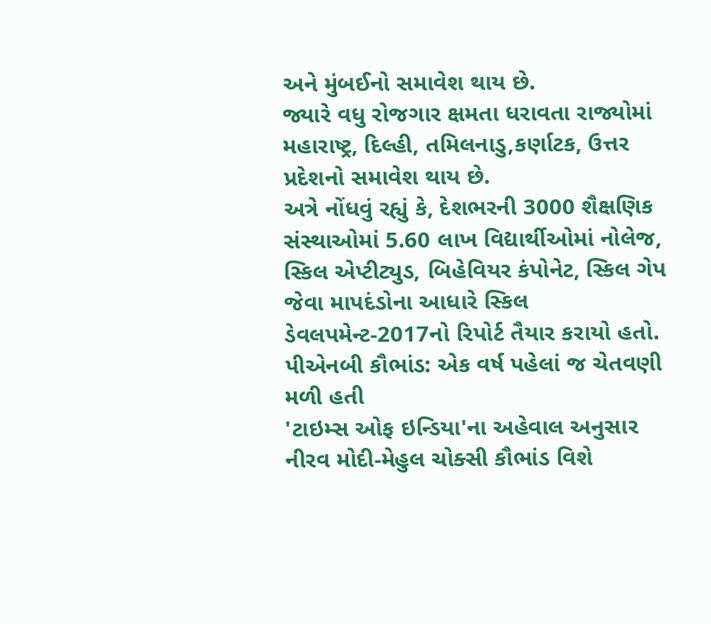અને મુંબઈનો સમાવેશ થાય છે.
જ્યારે વધુ રોજગાર ક્ષમતા ધરાવતા રાજ્યોમાં મહારાષ્ટ્ર, દિલ્હી, તમિલનાડુ,કર્ણાટક, ઉત્તર પ્રદેશનો સમાવેશ થાય છે.
અત્રે નોંધવું રહ્યું કે, દેશભરની 3000 શૈક્ષણિક સંસ્થાઓમાં 5.60 લાખ વિદ્યાર્થીઓમાં નોલેજ, સ્કિલ એપ્ટીટ્યુડ, બિહેવિયર કંપોનેટ, સ્કિલ ગેપ જેવા માપદંડોના આધારે સ્કિલ ડેવલપમેન્ટ-2017નો રિપોર્ટ તૈયાર કરાયો હતો.
પીએનબી કૌભાંડ: એક વર્ષ પહેલાં જ ચેતવણી મળી હતી
'ટાઇમ્સ ઓફ ઇન્ડિયા'ના અહેવાલ અનુસાર નીરવ મોદી-મેહુલ ચોક્સી કૌભાંડ વિશે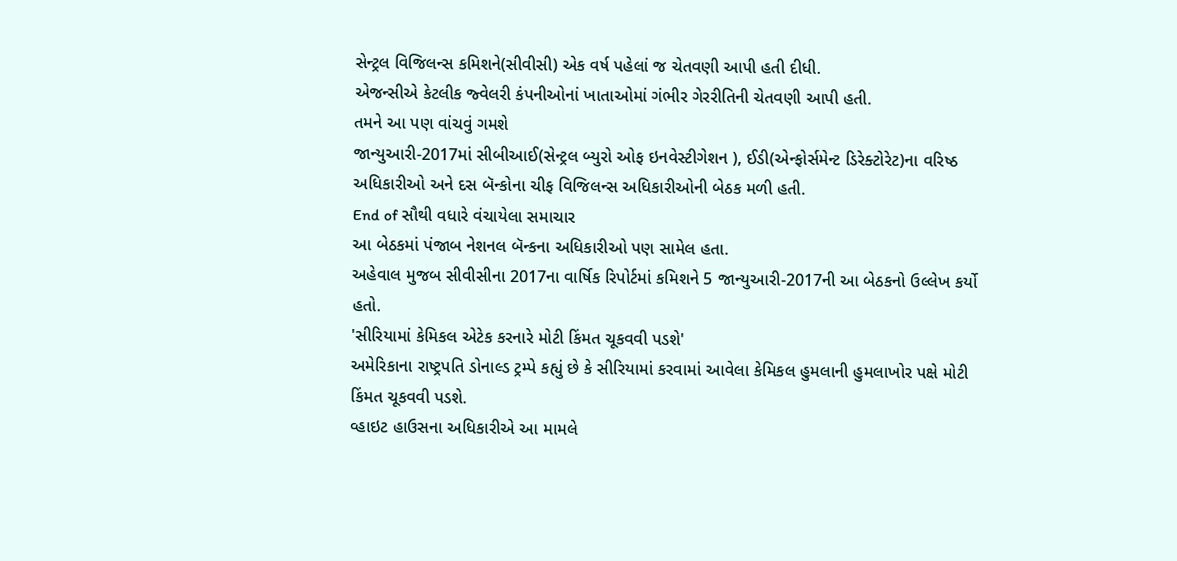સેન્ટ્રલ વિજિલન્સ કમિશને(સીવીસી) એક વર્ષ પહેલાં જ ચેતવણી આપી હતી દીધી.
એજન્સીએ કેટલીક જ્વેલરી કંપનીઓનાં ખાતાઓમાં ગંભીર ગેરરીતિની ચેતવણી આપી હતી.
તમને આ પણ વાંચવું ગમશે
જાન્યુઆરી-2017માં સીબીઆઈ(સેન્ટ્રલ બ્યુરો ઓફ ઇનવેસ્ટીગેશન ), ઈડી(એન્ફોર્સમેન્ટ ડિરેક્ટોરેટ)ના વરિષ્ઠ અધિકારીઓ અને દસ બૅન્કોના ચીફ વિજિલન્સ અધિકારીઓની બેઠક મળી હતી.
End of સૌથી વધારે વંચાયેલા સમાચાર
આ બેઠકમાં પંજાબ નેશનલ બૅન્કના અધિકારીઓ પણ સામેલ હતા.
અહેવાલ મુજબ સીવીસીના 2017ના વાર્ષિક રિપોર્ટમાં કમિશને 5 જાન્યુઆરી-2017ની આ બેઠકનો ઉલ્લેખ કર્યો હતો.
'સીરિયામાં કેમિકલ એટેક કરનારે મોટી કિંમત ચૂકવવી પડશે'
અમેરિકાના રાષ્ટ્રપતિ ડોનાલ્ડ ટ્રમ્પે કહ્યું છે કે સીરિયામાં કરવામાં આવેલા કેમિકલ હુમલાની હુમલાખોર પક્ષે મોટી કિંમત ચૂકવવી પડશે.
વ્હાઇટ હાઉસના અધિકારીએ આ મામલે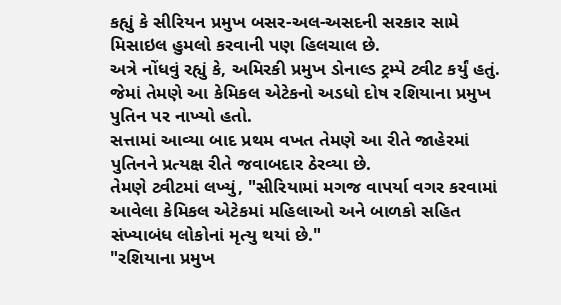કહ્યું કે સીરિયન પ્રમુખ બસર-અલ-અસદની સરકાર સામે મિસાઇલ હુમલો કરવાની પણ હિલચાલ છે.
અત્રે નોંધવું રહ્યું કે, અમિરકી પ્રમુખ ડોનાલ્ડ ટ્રમ્પે ટ્વીટ કર્યું હતું. જેમાં તેમણે આ કેમિકલ એટેકનો અડધો દોષ રશિયાના પ્રમુખ પુતિન પર નાખ્યો હતો.
સત્તામાં આવ્યા બાદ પ્રથમ વખત તેમણે આ રીતે જાહેરમાં પુતિનને પ્રત્યક્ષ રીતે જવાબદાર ઠેરવ્યા છે.
તેમણે ટ્વીટમાં લખ્યું, "સીરિયામાં મગજ વાપર્યા વગર કરવામાં આવેલા કેમિકલ એટેકમાં મહિલાઓ અને બાળકો સહિત સંખ્યાબંધ લોકોનાં મૃત્યુ થયાં છે."
"રશિયાના પ્રમુખ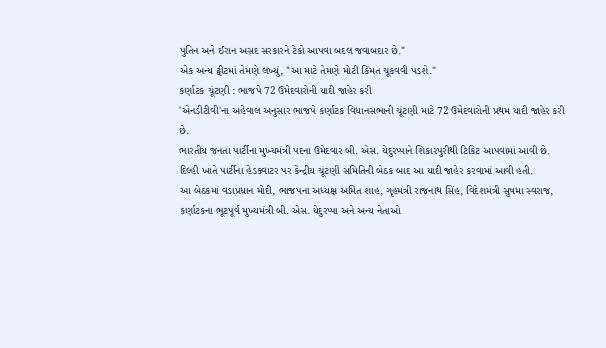પુતિન અને ઈરાન અસદ સરકારને ટેકો આપવા બદલ જવાબદાર છે."
એક અન્ય ટ્વીટમાં તેમણે લખ્યું, "આ માટે તેમણે મોટી કિંમત ચૂકવવી પડશે."
કર્ણાટક ચૂંટણી : ભાજપે 72 ઉમેદવારોની યાદી જાહેર કરી
'એનડીટીવી'ના અહેવાલ અનુસાર ભાજપે કર્ણાટક વિધાનસભાની ચૂંટણી માટે 72 ઉમેદવારોની પ્રથમ યાદી જાહેર કરી છે.
ભારતીય જનતા પાર્ટીના મુખ્યમંત્રી પદના ઉમેદવાર બી. એસ. યેદુરપ્પાને શિકારપુરીથી ટિકિટ આપવામાં આવી છે.
દિલ્હી ખાતે પાર્ટીના હેડક્વાટર પર કેન્દ્રીય ચૂંટણી સમિતિની બેઠક બાદ આ યાદી જાહેર કરવામાં આવી હતી.
આ બેઠકમાં વડાપ્રધાન મોદી, ભાજપના અધ્યક્ષ અમિત શાહ, ગૃહમંત્રી રાજનાથ સિંહ, વિદેશમંત્રી સુષમા સ્વરાજ, કર્ણાટકના ભૂટપૂર્વ મુખ્યમંત્રી બી. એસ. યેદુરપ્પા અને અન્ય નેતાઓ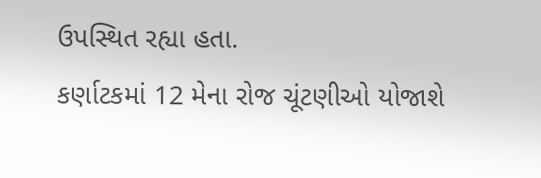ઉપસ્થિત રહ્યા હતા.
કર્ણાટકમાં 12 મેના રોજ ચૂંટણીઓ યોજાશે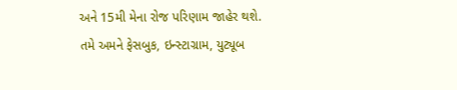અને 15મી મેના રોજ પરિણામ જાહેર થશે.
તમે અમને ફેસબુક, ઇન્સ્ટાગ્રામ, યુટ્યૂબ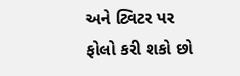અને ટ્વિટર પર ફોલો કરી શકો છો